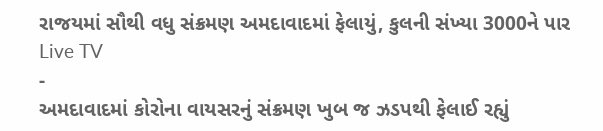રાજયમાં સૌથી વધુ સંક્રમણ અમદાવાદમાં ફેલાયું, કુલની સંખ્યા 3000ને પાર
Live TV
-
અમદાવાદમાં કોરોના વાયસરનું સંક્રમણ ખુબ જ ઝડપથી ફેલાઈ રહ્યું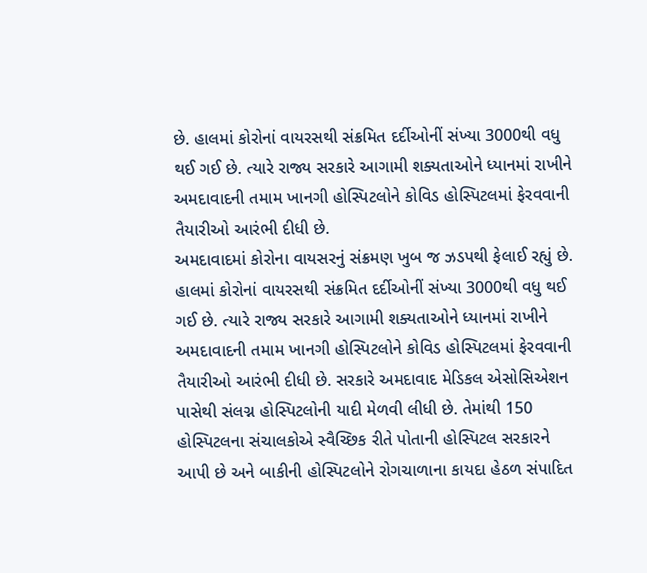છે. હાલમાં કોરોનાં વાયરસથી સંક્રમિત દર્દીઓનીં સંખ્યા 3000થી વધુ થઈ ગઈ છે. ત્યારે રાજ્ય સરકારે આગામી શક્યતાઓને ધ્યાનમાં રાખીને અમદાવાદની તમામ ખાનગી હોસ્પિટલોને કોવિડ હોસ્પિટલમાં ફેરવવાની તૈયારીઓ આરંભી દીધી છે.
અમદાવાદમાં કોરોના વાયસરનું સંક્રમણ ખુબ જ ઝડપથી ફેલાઈ રહ્યું છે. હાલમાં કોરોનાં વાયરસથી સંક્રમિત દર્દીઓનીં સંખ્યા 3000થી વધુ થઈ ગઈ છે. ત્યારે રાજ્ય સરકારે આગામી શક્યતાઓને ધ્યાનમાં રાખીને અમદાવાદની તમામ ખાનગી હોસ્પિટલોને કોવિડ હોસ્પિટલમાં ફેરવવાની તૈયારીઓ આરંભી દીધી છે. સરકારે અમદાવાદ મેડિકલ એસોસિએશન પાસેથી સંલગ્ન હોસ્પિટલોની યાદી મેળવી લીધી છે. તેમાંથી 150 હોસ્પિટલના સંચાલકોએ સ્વૈચ્છિક રીતે પોતાની હોસ્પિટલ સરકારને આપી છે અને બાકીની હોસ્પિટલોને રોગચાળાના કાયદા હેઠળ સંપાદિત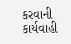કરવાની કાર્યવાહી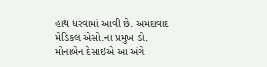હાથ ધરવામાં આવી છે. અમદાવાદ મેડિકલ એસો.ના પ્રમુખ ડો. મોનાબેન દેસાઇએ આ અંગે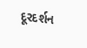દૂરદર્શન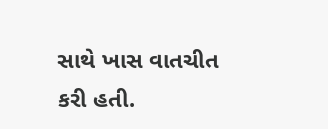સાથે ખાસ વાતચીત કરી હતી.